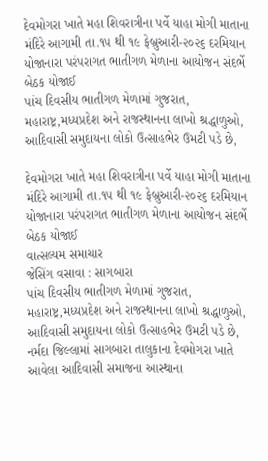દેવમોગરા ખાતે મહા શિવરાત્રીના પર્વે યાહા મોગી માતાના મંદિરે આગામી તા.૧૫ થી ૧૯ ફેબ્રુઆરી-૨૦૨૬ દરમિયાન યોજાનારા પરંપરાગત ભાતીગળ મેળાના આયોજન સંદર્ભે બેઠક યોજાઈ
પાંચ દિવસીય ભાતીગળ મેળામાં ગુજરાત, મહારાષ્ટ્ર,મધ્યપ્રદેશ અને રાજસ્થાનના લાખો શ્રદ્ધાળુઓ, આદિવાસી સમુદાયના લોકો ઉત્સાહભેર ઉમટી પડે છે,

દેવમોગરા ખાતે મહા શિવરાત્રીના પર્વે યાહા મોગી માતાના મંદિરે આગામી તા.૧૫ થી ૧૯ ફેબ્રુઆરી-૨૦૨૬ દરમિયાન યોજાનારા પરંપરાગત ભાતીગળ મેળાના આયોજન સંદર્ભે બેઠક યોજાઈ
વાત્સલ્યમ સમાચાર
જેસિંગ વસાવા : સાગબારા
પાંચ દિવસીય ભાતીગળ મેળામાં ગુજરાત, મહારાષ્ટ્ર,મધ્યપ્રદેશ અને રાજસ્થાનના લાખો શ્રદ્ધાળુઓ, આદિવાસી સમુદાયના લોકો ઉત્સાહભેર ઉમટી પડે છે,
નર્મદા જિલ્લામાં સાગબારા તાલુકાના દેવમોગરા ખાતે આવેલા આદિવાસી સમાજના આસ્થાના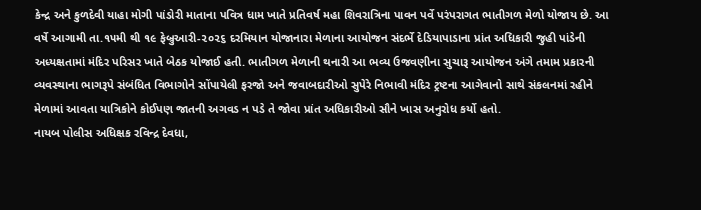કેન્દ્ર અને કુળદેવી યાહા મોગી પાંડોરી માતાના પવિત્ર ધામ ખાતે પ્રતિવર્ષ મહા શિવરાત્રિના પાવન પર્વે પરંપરાગત ભાતીગળ મેળો યોજાય છે. આ વર્ષે આગામી તા.૧૫મી થી ૧૯ ફેબ્રુઆરી-૨૦૨૬ દરમિયાન યોજાનારા મેળાના આયોજન સંદર્ભે દેડિયાપાડાના પ્રાંત અધિકારી જુહી પાંડેની અધ્યક્ષતામાં મંદિર પરિસર ખાતે બેઠક યોજાઈ હતી. ભાતીગળ મેળાની થનારી આ ભવ્ય ઉજવણીના સુચારૂ આયોજન અંગે તમામ પ્રકારની વ્યવસ્થાના ભાગરૂપે સંબંધિત વિભાગોને સોંપાયેલી ફરજો અને જવાબદારીઓ સુપેરે નિભાવી મંદિર ટ્રષ્ટના આગેવાનો સાથે સંકલનમાં રહીને મેળામાં આવતા યાત્રિકોને કોઈપણ જાતની અગવડ ન પડે તે જોવા પ્રાંત અધિકારીઓ સૌને ખાસ અનુરોધ કર્યો હતો.
નાયબ પોલીસ અધિક્ષક રવિન્દ્ર દેવધા,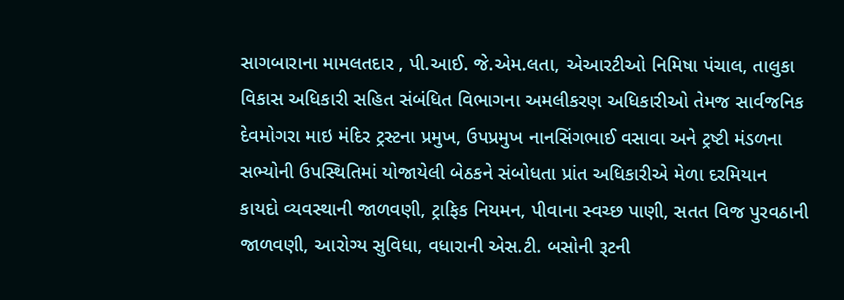સાગબારાના મામલતદાર , પી.આઈ. જે.એમ.લતા, એઆરટીઓ નિમિષા પંચાલ, તાલુકા વિકાસ અધિકારી સહિત સંબંધિત વિભાગના અમલીકરણ અધિકારીઓ તેમજ સાર્વજનિક દેવમોગરા માઇ મંદિર ટ્રસ્ટના પ્રમુખ, ઉપપ્રમુખ નાનસિંગભાઈ વસાવા અને ટ્રષ્ટી મંડળના સભ્યોની ઉપસ્થિતિમાં યોજાયેલી બેઠકને સંબોધતા પ્રાંત અધિકારીએ મેળા દરમિયાન કાયદો વ્યવસ્થાની જાળવણી, ટ્રાફિક નિયમન, પીવાના સ્વચ્છ પાણી, સતત વિજ પુરવઠાની જાળવણી, આરોગ્ય સુવિધા, વધારાની એસ.ટી. બસોની રૂટની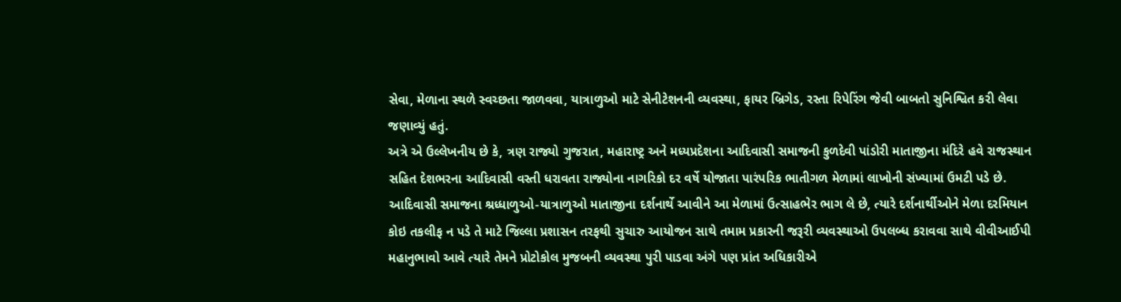સેવા, મેળાના સ્થળે સ્વચ્છતા જાળવવા, યાત્રાળુઓ માટે સેનીટેશનની વ્યવસ્થા, ફાયર બ્રિગેડ, રસ્તા રિપેરિંગ જેવી બાબતો સુનિશ્વિત કરી લેવા જણાવ્યું હતું.
અત્રે એ ઉલ્લેખનીય છે કે, ત્રણ રાજ્યો ગુજરાત, મહારાષ્ટ્ર અને મધ્યપ્રદેશના આદિવાસી સમાજની કુળદેવી પાંડોરી માતાજીના મંદિરે હવે રાજસ્થાન સહિત દેશભરના આદિવાસી વસ્તી ધરાવતા રાજ્યોના નાગરિકો દર વર્ષે યોજાતા પારંપરિક ભાતીગળ મેળામાં લાખોની સંખ્યામાં ઉમટી પડે છે. આદિવાસી સમાજના શ્રધ્ધાળુઓ-યાત્રાળુઓ માતાજીના દર્શનાર્થે આવીને આ મેળામાં ઉત્સાહભેર ભાગ લે છે, ત્યારે દર્શનાર્થીઓને મેળા દરમિયાન કોઇ તકલીફ ન પડે તે માટે જિલ્લા પ્રશાસન તરફથી સુચારુ આયોજન સાથે તમામ પ્રકારની જરૂરી વ્યવસ્થાઓ ઉપલબ્ધ કરાવવા સાથે વીવીઆઈપી મહાનુભાવો આવે ત્યારે તેમને પ્રોટોકોલ મુજબની વ્યવસ્થા પુરી પાડવા અંગે પણ પ્રાંત અધિકારીએ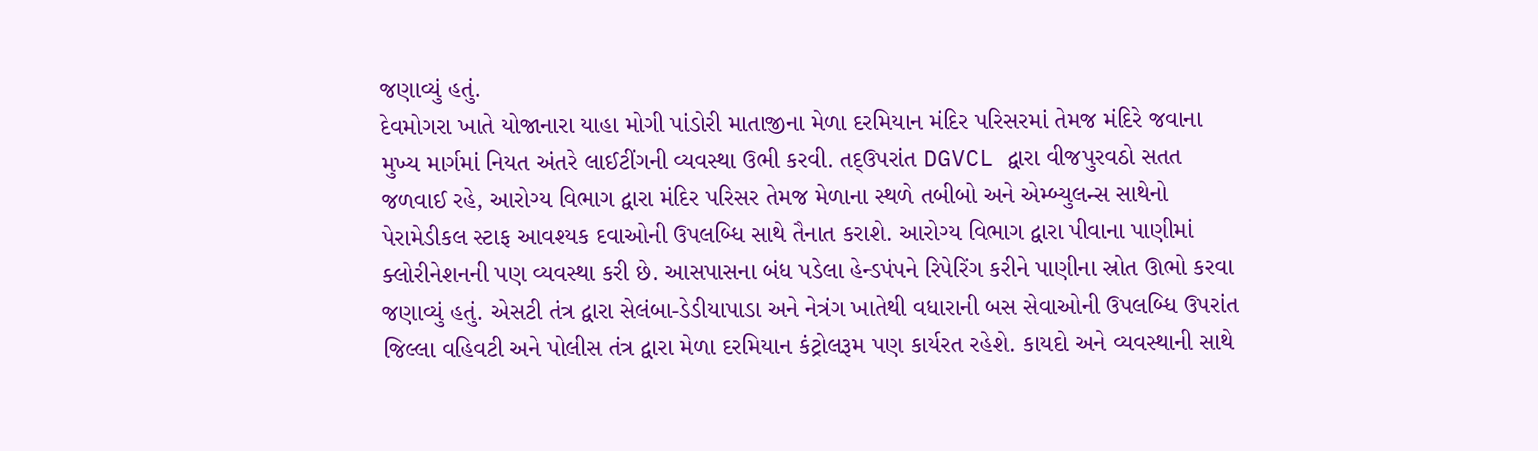જણાવ્યું હતું.
દેવમોગરા ખાતે યોજાનારા યાહા મોગી પાંડોરી માતાજીના મેળા દરમિયાન મંદિર પરિસરમાં તેમજ મંદિરે જવાના મુખ્ય માર્ગમાં નિયત અંતરે લાઈટીંગની વ્યવસ્થા ઉભી કરવી. તદ્ઉપરાંત DGVCL દ્વારા વીજપુરવઠો સતત જળવાઈ રહે, આરોગ્ય વિભાગ દ્વારા મંદિર પરિસર તેમજ મેળાના સ્થળે તબીબો અને એમ્બ્યુલન્સ સાથેનો પેરામેડીકલ સ્ટાફ આવશ્યક દવાઓની ઉપલબ્ધિ સાથે તૈનાત કરાશે. આરોગ્ય વિભાગ દ્વારા પીવાના પાણીમાં ક્લોરીનેશનની પણ વ્યવસ્થા કરી છે. આસપાસના બંધ પડેલા હેન્ડપંપને રિપેરિંગ કરીને પાણીના સ્રોત ઊભો કરવા જણાવ્યું હતું. એસટી તંત્ર દ્વારા સેલંબા-ડેડીયાપાડા અને નેત્રંગ ખાતેથી વધારાની બસ સેવાઓની ઉપલબ્ધિ ઉપરાંત જિલ્લા વહિવટી અને પોલીસ તંત્ર દ્વારા મેળા દરમિયાન કંટ્રોલરૂમ પણ કાર્યરત રહેશે. કાયદો અને વ્યવસ્થાની સાથે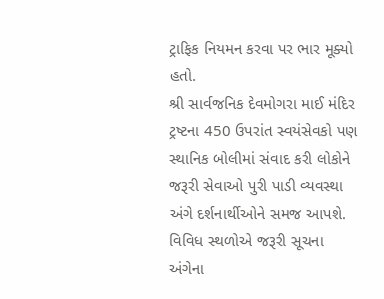ટ્રાફિક નિયમન કરવા પર ભાર મૂક્યો હતો.
શ્રી સાર્વજનિક દેવમોગરા માઈ મંદિર ટ્રષ્ટના 450 ઉપરાંત સ્વયંસેવકો પણ સ્થાનિક બોલીમાં સંવાદ કરી લોકોને જરૂરી સેવાઓ પુરી પાડી વ્યવસ્થા અંગે દર્શનાર્થીઓને સમજ આપશે. વિવિધ સ્થળોએ જરૂરી સૂચના અંગેના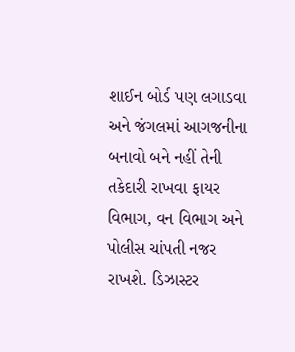શાઈન બોર્ડ પણ લગાડવા અને જંગલમાં આગજનીના બનાવો બને નહીં તેની તકેદારી રાખવા ફાયર વિભાગ, વન વિભાગ અને પોલીસ ચાંપતી નજર રાખશે. ડિઝાસ્ટર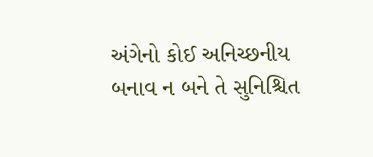અંગેનો કોઈ અનિચ્છનીય બનાવ ન બને તે સુનિશ્ચિત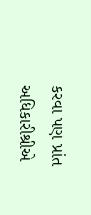કરવા પણ પ્રાંત અધિકારીશ્રીએ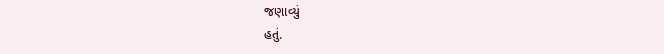જણાવ્યું
હતું.